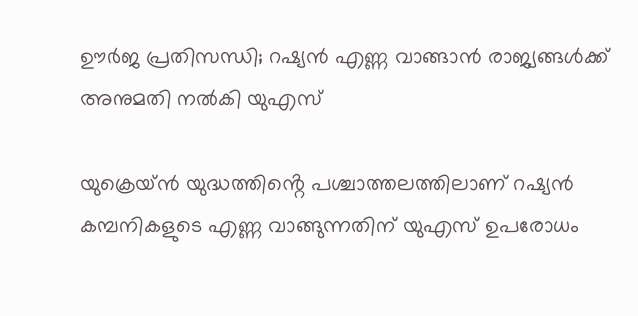ഊര്‍ജ പ്രതിസന്ധി; റഷ്യന്‍ എണ്ണ വാങ്ങാന്‍ രാജ്യങ്ങള്‍ക്ക് അനുമതി നല്‍കി യുഎസ്

യുക്രെയ്ന്‍ യുദ്ധത്തിൻ്റെ പശ്ചാത്തലത്തിലാണ് റഷ്യന്‍ കമ്പനികളുടെ എണ്ണ വാങ്ങുന്നതിന് യുഎസ് ഉപരോധം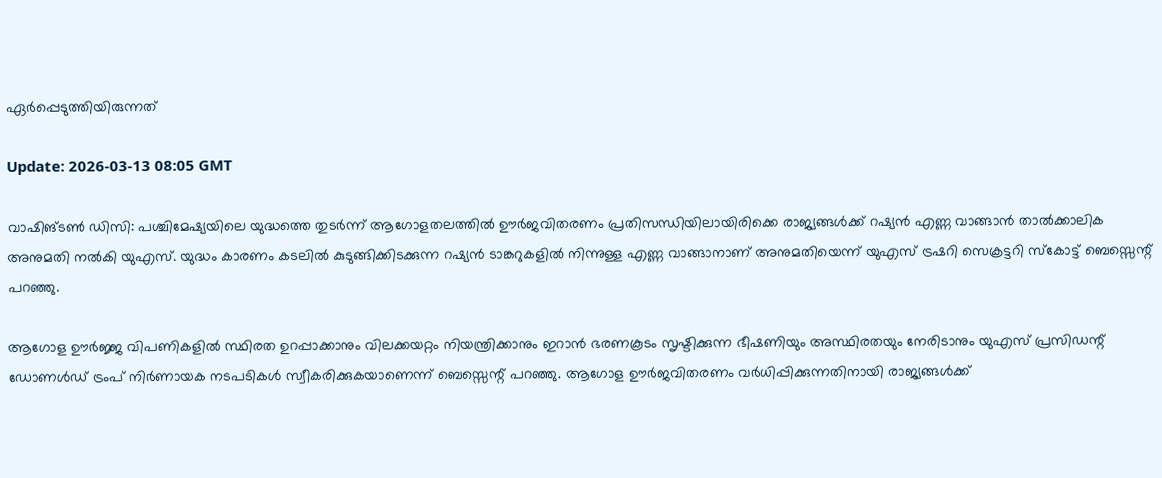ഏര്‍പ്പെടുത്തിയിരുന്നത്

Update: 2026-03-13 08:05 GMT

വാഷിങ്ടണ്‍ ഡിസി: പശ്ചിമേഷ്യയിലെ യുദ്ധത്തെ തുടര്‍ന്ന് ആഗോളതലത്തില്‍ ഊര്‍ജവിതരണം പ്രതിസന്ധിയിലായിരിക്കെ രാജ്യങ്ങള്‍ക്ക് റഷ്യന്‍ എണ്ണ വാങ്ങാന്‍ താല്‍ക്കാലിക അനുമതി നല്‍കി യുഎസ്. യുദ്ധം കാരണം കടലില്‍ കുടുങ്ങിക്കിടക്കുന്ന റഷ്യന്‍ ടാങ്കറുകളില്‍ നിന്നുള്ള എണ്ണ വാങ്ങാനാണ് അനുമതിയെന്ന് യുഎസ് ട്രഷറി സെക്രട്ടറി സ്‌കോട്ട് ബെസ്സെന്റ് പറഞ്ഞു.

ആഗോള ഊര്‍ജ്ജ വിപണികളില്‍ സ്ഥിരത ഉറപ്പാക്കാനും വിലക്കയറ്റം നിയന്ത്രിക്കാനും ഇറാന്‍ ഭരണകൂടം സൃഷ്ടിക്കുന്ന ഭീഷണിയും അസ്ഥിരതയും നേരിടാനും യുഎസ് പ്രസിഡന്റ് ഡോണള്‍ഡ് ട്രംപ് നിര്‍ണായക നടപടികള്‍ സ്വീകരിക്കുകയാണെന്ന് ബെസ്സെന്റ് പറഞ്ഞു. ആഗോള ഊര്‍ജവിതരണം വര്‍ധിപ്പിക്കുന്നതിനായി രാജ്യങ്ങള്‍ക്ക്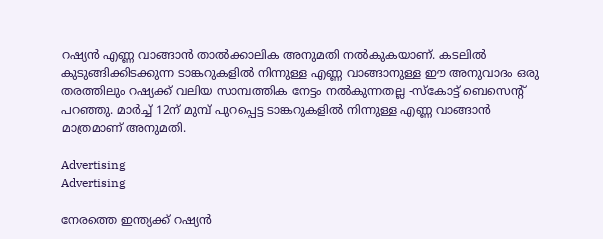റഷ്യന്‍ എണ്ണ വാങ്ങാന്‍ താല്‍ക്കാലിക അനുമതി നല്‍കുകയാണ്. കടലില്‍ കുടുങ്ങിക്കിടക്കുന്ന ടാങ്കറുകളില്‍ നിന്നുള്ള എണ്ണ വാങ്ങാനുള്ള ഈ അനുവാദം ഒരു തരത്തിലും റഷ്യക്ക് വലിയ സാമ്പത്തിക നേട്ടം നല്‍കുന്നതല്ല -സ്‌കോട്ട് ബെസെന്റ് പറഞ്ഞു. മാര്‍ച്ച് 12ന് മുമ്പ് പുറപ്പെട്ട ടാങ്കറുകളില്‍ നിന്നുള്ള എണ്ണ വാങ്ങാന്‍ മാത്രമാണ് അനുമതി.

Advertising
Advertising

നേരത്തെ ഇന്ത്യക്ക് റഷ്യന്‍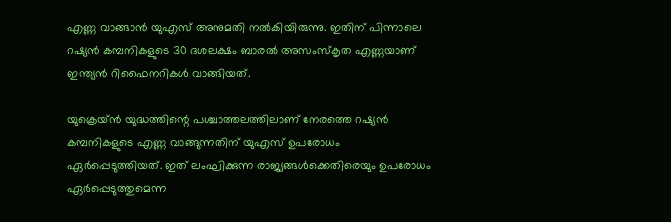എണ്ണ വാങ്ങാന്‍ യുഎസ് അനുമതി നല്‍കിയിരുന്നു. ഇതിന് പിന്നാലെ റഷ്യന്‍ കമ്പനികളുടെ 30 ദശലക്ഷം ബാരല്‍ അസംസ്‌കൃത എണ്ണയാണ് ഇന്ത്യന്‍ റിഫൈനറികള്‍ വാങ്ങിയത്.

യുക്രെയ്ന്‍ യുദ്ധത്തിന്റെ പശ്ചാത്തലത്തിലാണ് നേരത്തെ റഷ്യന്‍ കമ്പനികളുടെ എണ്ണ വാങ്ങുന്നതിന് യുഎസ് ഉപരോധം ഏര്‍പ്പെടുത്തിയത്. ഇത് ലംഘിക്കുന്ന രാജ്യങ്ങള്‍ക്കെതിരെയും ഉപരോധം ഏര്‍പ്പെടുത്തുമെന്ന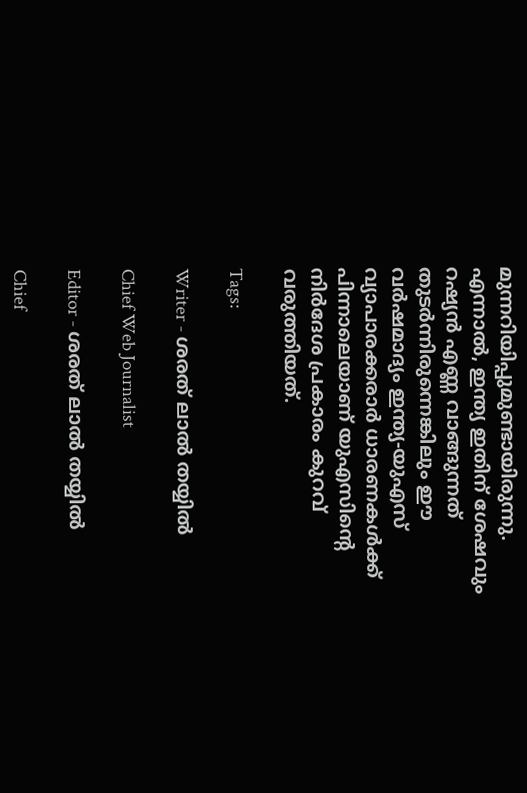മുന്നറിയിപ്പുമുണ്ടായിരുന്നു. എന്നാല്‍, ഇന്ത്യ ഇതിന് ശേഷവും റഷ്യന്‍ എണ്ണ വാങ്ങുന്നത് തുടര്‍ന്നിരുന്നെങ്കിലും ഈ വര്‍ഷമാദ്യം ഇന്ത്യ-യുഎസ് വ്യാപാരക്കരാര്‍ ധാരണകള്‍ക്ക് പിന്നാലെയാണ് യുഎസിന്റെ നിര്‍ദേശ പ്രകാരം കുറവ് വരുത്തിയത്.

Tags:

Writer - ശരത് ലാൽ തയ്യിൽ

Chief Web Journalist

Editor - ശരത് ലാൽ തയ്യിൽ

Chief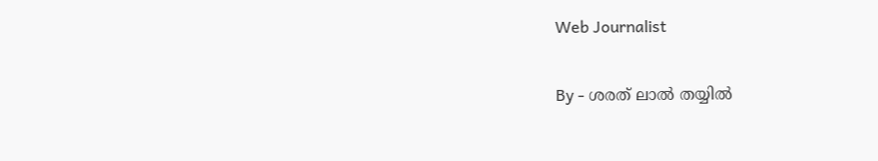Web Journalist

By - ശരത് ലാൽ തയ്യിൽ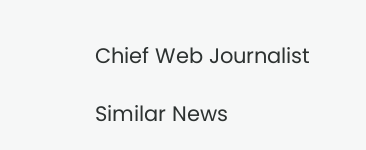Chief Web Journalist

Similar News